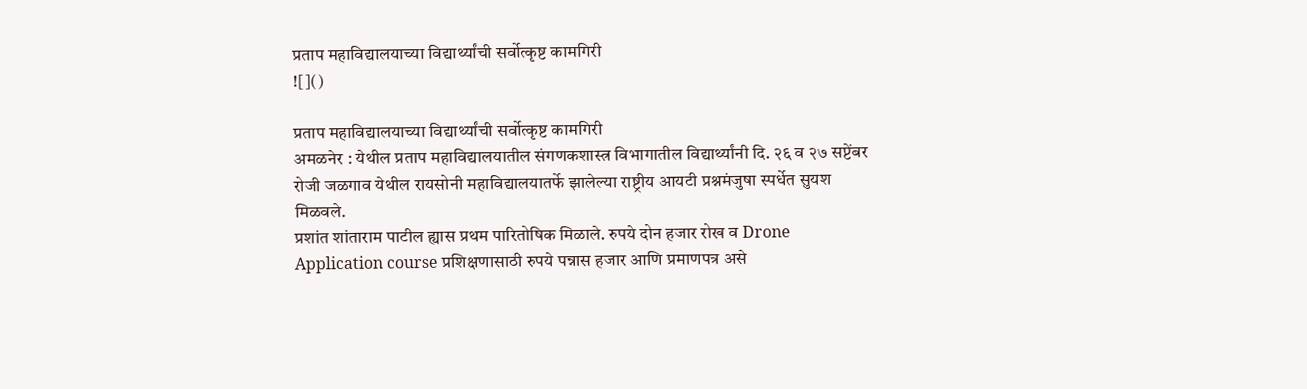प्रताप महाविद्यालयाच्या विद्यार्थ्यांची सर्वोत्कृष्ट कामगिरी
![]()

प्रताप महाविद्यालयाच्या विद्यार्थ्यांची सर्वोत्कृष्ट कामगिरी
अमळनेर : येथील प्रताप महाविद्यालयातील संगणकशास्त्र विभागातील विद्यार्थ्यांनी दि. २६ व २७ सप्टेंबर रोजी जळगाव येथील रायसोनी महाविद्यालयातर्फे झालेल्या राष्ट्रीय आयटी प्रश्नमंजुषा स्पर्धेत सुयश मिळवले.
प्रशांत शांताराम पाटील ह्यास प्रथम पारितोषिक मिळाले. रुपये दोन हजार रोख व Drone Application course प्रशिक्षणासाठी रुपये पन्नास हजार आणि प्रमाणपत्र असे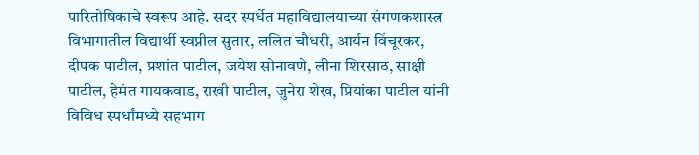पारितोषिकाचे स्वरूप आहे. सदर स्पर्धेत महाविद्यालयाच्या संगणकशास्त्र विभागातील विद्यार्थी स्वप्नील सुतार, ललित चौधरी, आर्यन विंचूरकर, दीपक पाटील, प्रशांत पाटील, जयेश सोनावणे, लीना शिरसाठ, साक्षी पाटील, हेमंत गायकवाड, राखी पाटील, जुनेरा शेख, प्रियांका पाटील यांनी विविध स्पर्धांमध्ये सहभाग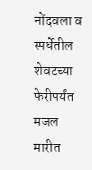नोंदवला व स्पर्धेतील शेवटच्या फेरीपर्यंत मजल मारीत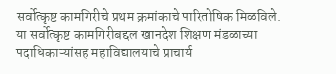सर्वोत्कृष्ट कामगिरीचे प्रथम क्रमांकाचे पारितोषिक मिळविले. या सर्वोत्कृष्ट कामगिरीबद्दल खानदेश शिक्षण मंडळाच्या पदाधिकाऱ्यांसह महाविद्यालयाचे प्राचार्य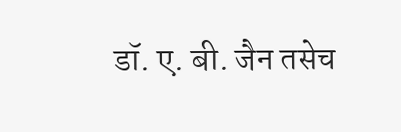डॉ. ए. बी. जैन तसेच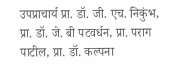उपप्राचार्य प्रा. डॉ. जी. एच. निकुंभ, प्रा. डॉ. जे. बी पटवर्धन, प्रा. पराग पाटील, प्रा. डॉ. कल्पना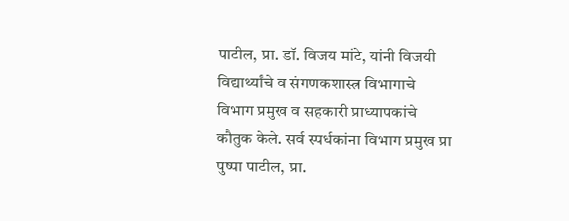पाटील, प्रा. डॉ. विजय मांटे, यांनी विजयी विद्यार्थ्यांचे व संगणकशास्त्र विभागाचे विभाग प्रमुख व सहकारी प्राध्यापकांचे कौतुक केले. सर्व स्पर्धकांना विभाग प्रमुख प्रा पुष्पा पाटील, प्रा.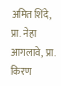अमित शिंदे, प्रा. नेहा आगलावे, प्रा. किरण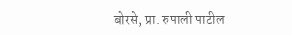बोरसे, प्रा. रुपाली पाटील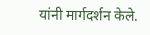यांनी मार्गदर्शन केले.